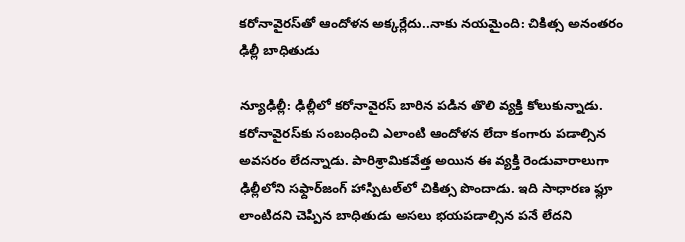కరోనావైరస్‌తో ఆందోళన అక్కర్లేదు..నాకు నయమైంది: చికిత్స అనంతరం ఢిల్లీ బాధితుడు

న్యూఢిల్లీ: ఢిల్లీలో కరోనావైరస్ బారిన పడిన తొలి వ్యక్తి కోలుకున్నాడు. కరోనావైరస్‌కు సంబంధించి ఎలాంటి ఆందోళన లేదా కంగారు పడాల్సిన అవసరం లేదన్నాడు. పారిశ్రామికవేత్త అయిన ఈ వ్యక్తి రెండువారాలుగా ఢిల్లీలోని సఫ్దార్‌జంగ్ హాస్పిటల్‌లో చికిత్స పొందాడు. ఇది సాధారణ ఫ్లూ లాంటిదని చెప్పిన బాధితుడు అసలు భయపడాల్సిన పనే లేదని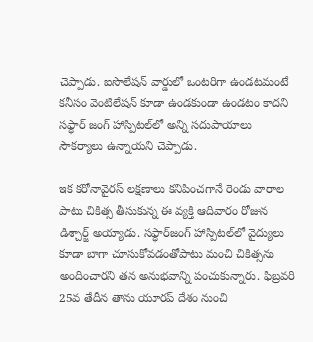చెప్పాడు. ఐసొలేషన్ వార్డులో ఒంటరిగా ఉండటమంటే కనీసం వెంటిలేషన్ కూడా ఉండకుండా ఉండటం కాదని సఫ్ధార్‌ జంగ్ హాస్పిటల్‌లో అన్ని సదుపాయాలు సౌకర్యాలు ఉన్నాయని చెప్పాడు.

ఇక కరోనావైరస్ లక్షణాలు కనిపించగానే రెండు వారాల పాటు చికిత్స తీసుకున్న ఈ వ్యక్తి ఆదివారం రోజున డిశ్చార్జ్ అయ్యాడు. సఫ్ధార్‌జంగ్ హాస్పిటల్‌లో వైద్యులు కూడా బాగా చూసుకోవడంతోపాటు మంచి చికిత్సను అందించారని తన అనుభవాన్ని పంచుకున్నారు. ఫిబ్రవరి 25వ తేదీన తాను యూరప్ దేశం నుంచి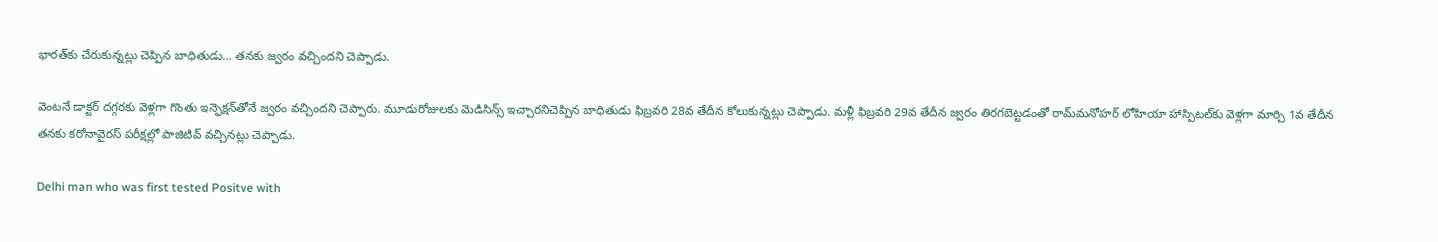భారత్‌కు చేరుకున్నట్లు చెప్పిన బాధితుడు... తనకు జ్వరం వచ్చిందని చెప్పాడు.

వెంటనే డాక్టర్ దగ్గరకు వెళ్లగా గొంతు ఇన్ఫెక్షన్‌తోనే జ్వరం వచ్చిందని చెప్పారు. మూడురోజులకు మెడిసిన్స్ ఇచ్చారనిచెప్పిన బాధితుడు ఫిబ్రవరి 28వ తేదీన కోలుకున్నట్లు చెప్పాడు. మళ్లీ ఫిబ్రవరి 29వ తేదీన జ్వరం తిరగబెట్టడంతో రామ్‌మనోహర్ లోహియా హాస్పిటల్‌కు వెళ్లగా మార్చి 1వ తేదీన తనకు కరోనావైరస్ పరీక్షల్లో పాజిటివ్ వచ్చినట్లు చెప్పాడు.

Delhi man who was first tested Positve with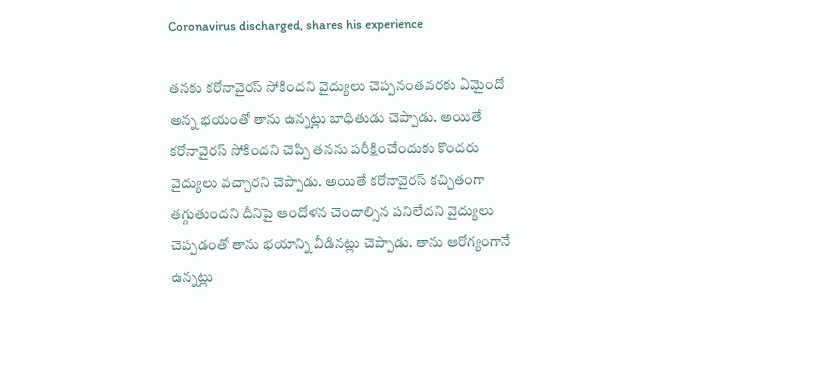Coronavirus discharged, shares his experience

తనకు కరోనావైరస్ సోకిందని వైద్యులు చెప్పనంతవరకు ఏమైందో అన్న భయంతో తాను ఉన్నట్లు బాధితుడు చెప్పాడు. అయితే కరోనావైరస్ సోకిందని చెప్పి తనను పరీక్షించేందుకు కొందరు వైద్యులు వచ్చారని చెప్పాడు. అయితే కరోనావైరస్‌ కచ్చితంగా తగ్గుతుందని దీనిపై ఆందోళన చెందాల్సిన పనిలేదని వైద్యులు చెప్పడంతో తాను భయాన్ని వీడినట్లు చెప్పాడు. తాను ఆరోగ్యంగానే ఉన్నట్లు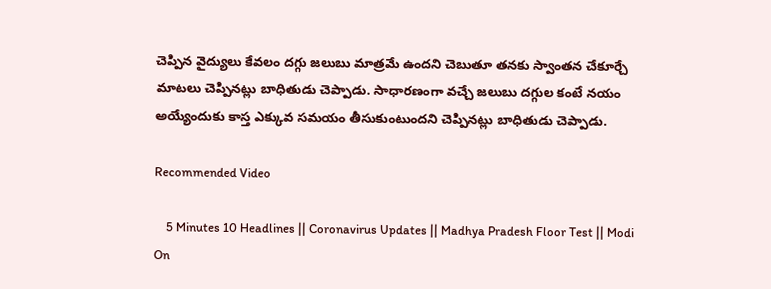చెప్పిన వైద్యులు కేవలం దగ్గు జలుబు మాత్రమే ఉందని చెబుతూ తనకు స్వాంతన చేకూర్చే మాటలు చెప్పినట్లు బాధితుడు చెప్పాడు. సాధారణంగా వచ్చే జలుబు దగ్గుల కంటే నయం అయ్యేందుకు కాస్త ఎక్కువ సమయం తీసుకుంటుందని చెప్పినట్లు బాధితుడు చెప్పాడు.

Recommended Video

    5 Minutes 10 Headlines || Coronavirus Updates || Madhya Pradesh Floor Test || Modi On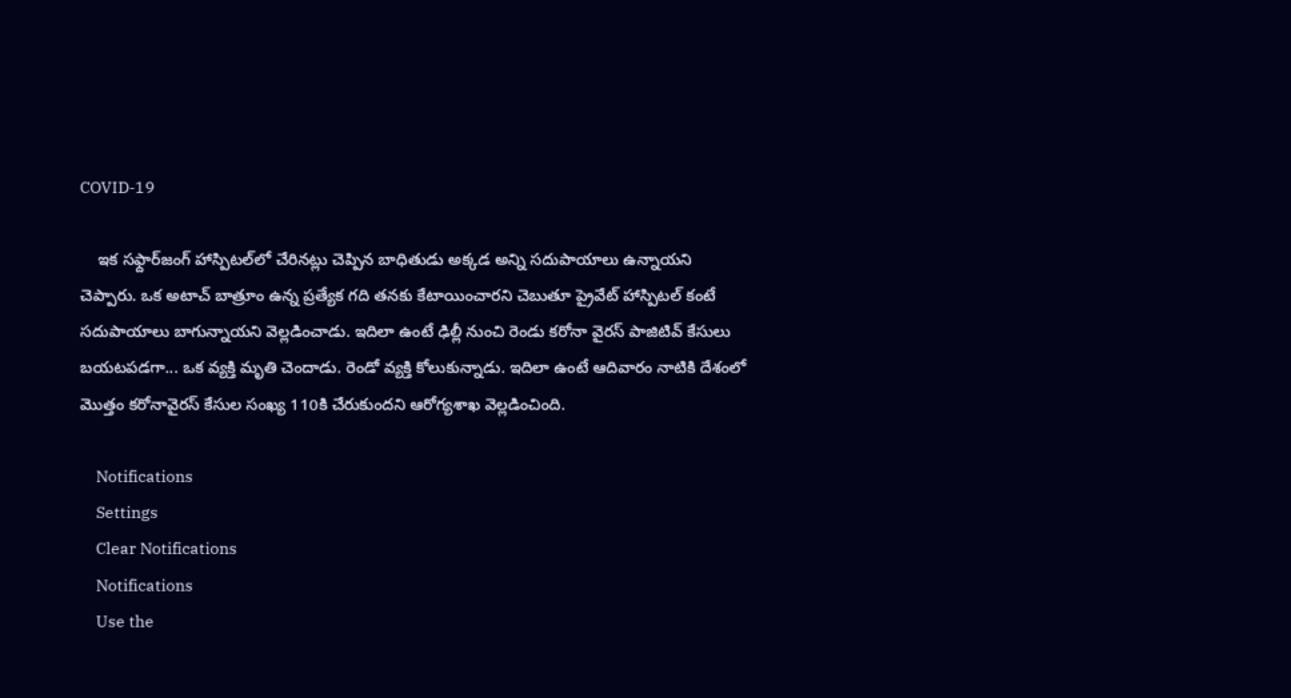COVID-19

    ఇక సఫ్దార్‌జంగ్ హాస్పిటల్‌లో చేరినట్లు చెప్పిన బాధితుడు అక్కడ అన్ని సదుపాయాలు ఉన్నాయని చెప్పారు. ఒక అటాచ్ బాత్రూం ఉన్న ప్రత్యేక గది తనకు కేటాయించారని చెబుతూ ప్రైవేట్ హాస్పిటల్‌ కంటే సదుపాయాలు బాగున్నాయని వెల్లడించాడు. ఇదిలా ఉంటే ఢిల్లీ నుంచి రెండు కరోనా వైరస్ పాజిటివ్ కేసులు బయటపడగా... ఒక వ్యక్తి మృతి చెందాడు. రెండో వ్యక్తి కోలుకున్నాడు. ఇదిలా ఉంటే ఆదివారం నాటికి దేశంలో మొత్తం కరోనావైరస్ కేసుల సంఖ్య 110కి చేరుకుందని ఆరోగ్యశాఖ వెల్లడించింది.

    Notifications
    Settings
    Clear Notifications
    Notifications
    Use the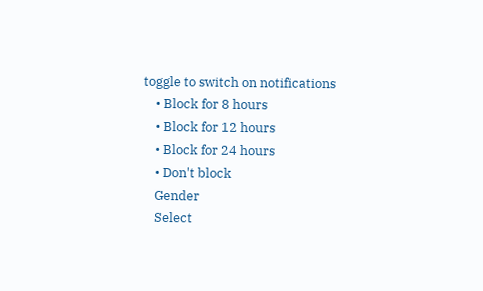toggle to switch on notifications
    • Block for 8 hours
    • Block for 12 hours
    • Block for 24 hours
    • Don't block
    Gender
    Select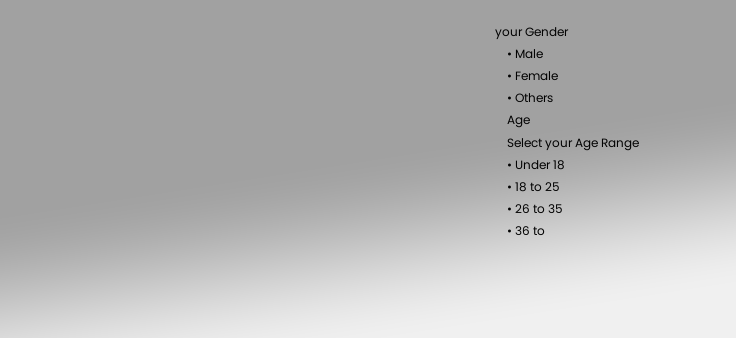your Gender
    • Male
    • Female
    • Others
    Age
    Select your Age Range
    • Under 18
    • 18 to 25
    • 26 to 35
    • 36 to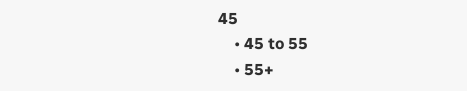45
    • 45 to 55
    • 55+